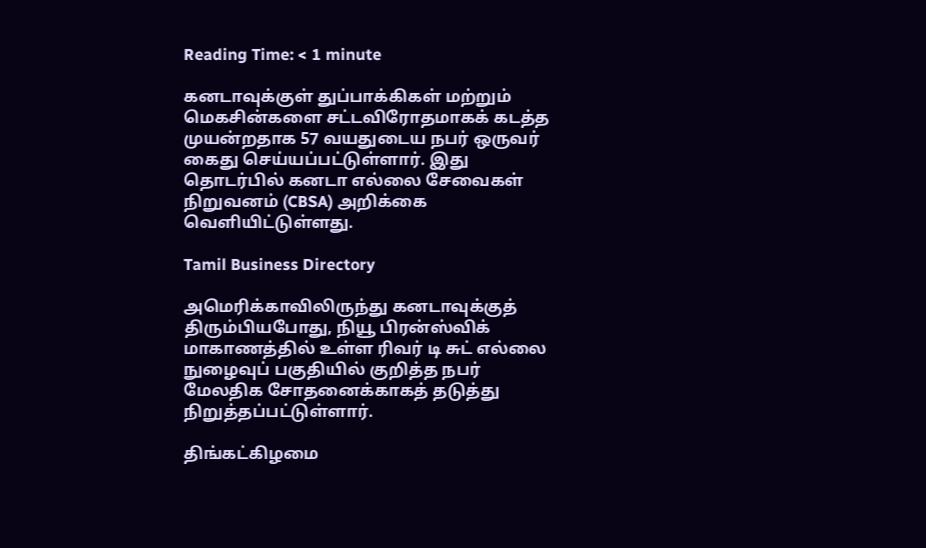Reading Time: < 1 minute

கனடாவுக்குள் துப்பாக்கிகள் மற்றும் மெகசின்களை சட்டவிரோதமாகக் கடத்த முயன்றதாக 57 வயதுடைய நபர் ஒருவர் கைது செய்யப்பட்டுள்ளார். இது தொடர்பில் கனடா எல்லை சேவைகள் நிறுவனம் (CBSA) அறிக்கை வெளியிட்டுள்ளது.

Tamil Business Directory

அமெரிக்காவிலிருந்து கனடாவுக்குத் திரும்பியபோது, நியூ பிரன்ஸ்விக் மாகாணத்தில் உள்ள ரிவர் டி சுட் எல்லை நுழைவுப் பகுதியில் குறித்த நபர் மேலதிக சோதனைக்காகத் தடுத்து நிறுத்தப்பட்டுள்ளார்.

திங்கட்கிழமை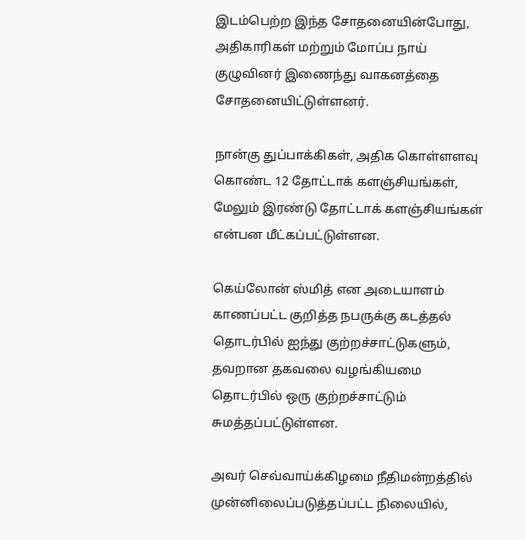இடம்பெற்ற இந்த சோதனையின்போது, அதிகாரிகள் மற்றும் மோப்ப நாய் குழுவினர் இணைந்து வாகனத்தை சோதனையிட்டுள்ளனர்.

நான்கு துப்பாக்கிகள், அதிக கொள்ளளவு கொண்ட 12 தோட்டாக் களஞ்சியங்கள், மேலும் இரண்டு தோட்டாக் களஞ்சியங்கள் என்பன மீட்கப்பட்டுள்ளன.

கெய்லோன் ஸ்மித் என அடையாளம் காணப்பட்ட குறித்த நபருக்கு கடத்தல் தொடர்பில் ஐந்து குற்றச்சாட்டுகளும், தவறான தகவலை வழங்கியமை தொடர்பில் ஒரு குற்றச்சாட்டும் சுமத்தப்பட்டுள்ளன.

அவர் செவ்வாய்க்கிழமை நீதிமன்றத்தில் முன்னிலைப்படுத்தப்பட்ட நிலையில்,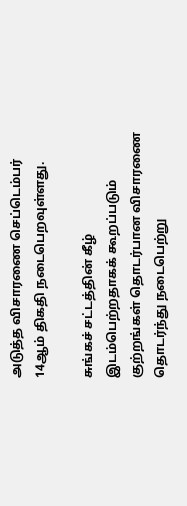அடுத்த விசாரணை செப்டெம்பர் 14ஆம் திகதி நடைபெறவுள்ளது.

சுங்கச் சட்டத்தின் கீழ் இடம்பெற்றதாகக் கூறப்படும் குற்றங்கள் தொடர்பான விசாரணை தொடர்ந்து நடைபெற்று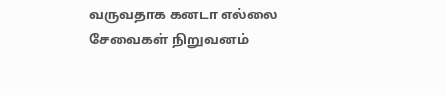வருவதாக கனடா எல்லை சேவைகள் நிறுவனம்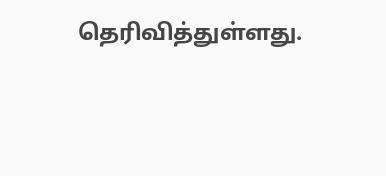தெரிவித்துள்ளது.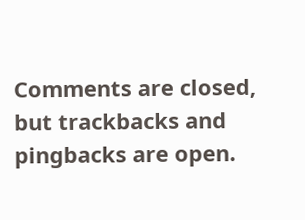Comments are closed, but trackbacks and pingbacks are open.